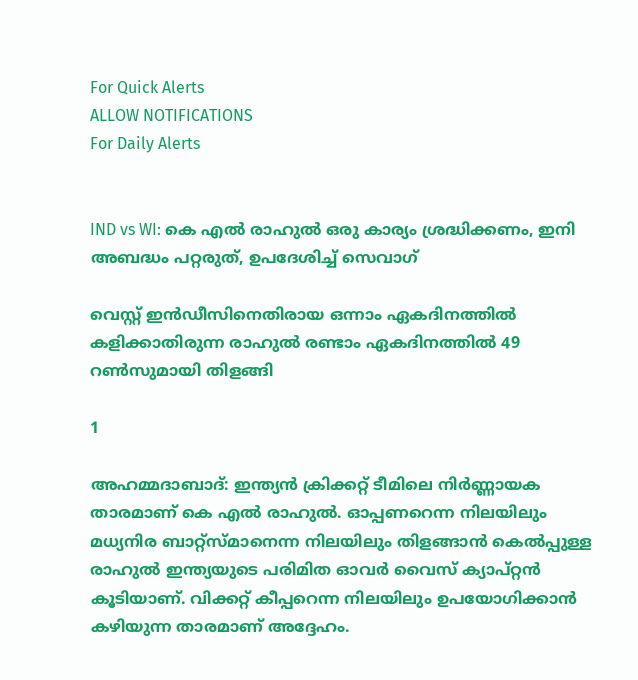For Quick Alerts
ALLOW NOTIFICATIONS
For Daily Alerts


IND vs WI: കെ എല്‍ രാഹുല്‍ ഒരു കാര്യം ശ്രദ്ധിക്കണം, ഇനി അബദ്ധം പറ്റരുത്, ഉപദേശിച്ച് സെവാഗ്

വെസ്റ്റ് ഇന്‍ഡീസിനെതിരായ ഒന്നാം ഏകദിനത്തില്‍ കളിക്കാതിരുന്ന രാഹുല്‍ രണ്ടാം ഏകദിനത്തില്‍ 49 റണ്‍സുമായി തിളങ്ങി

1

അഹമ്മദാബാദ്: ഇന്ത്യന്‍ ക്രിക്കറ്റ് ടീമിലെ നിര്‍ണ്ണായക താരമാണ് കെ എല്‍ രാഹുല്‍. ഓപ്പണറെന്ന നിലയിലും മധ്യനിര ബാറ്റ്‌സ്മാനെന്ന നിലയിലും തിളങ്ങാന്‍ കെല്‍പ്പുള്ള രാഹുല്‍ ഇന്ത്യയുടെ പരിമിത ഓവര്‍ വൈസ് ക്യാപ്റ്റന്‍ കൂടിയാണ്. വിക്കറ്റ് കീപ്പറെന്ന നിലയിലും ഉപയോഗിക്കാന്‍ കഴിയുന്ന താരമാണ് അദ്ദേഹം.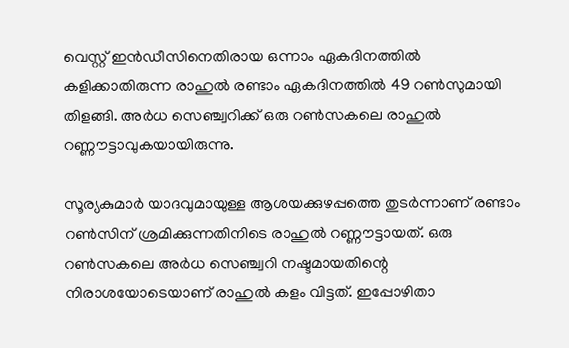വെസ്റ്റ് ഇന്‍ഡീസിനെതിരായ ഒന്നാം ഏകദിനത്തില്‍ കളിക്കാതിരുന്ന രാഹുല്‍ രണ്ടാം ഏകദിനത്തില്‍ 49 റണ്‍സുമായി തിളങ്ങി. അര്‍ധ സെഞ്ച്വറിക്ക് ഒരു റണ്‍സകലെ രാഹുല്‍ റണ്ണൗട്ടാവുകയായിരുന്നു.

സൂര്യകുമാര്‍ യാദവുമായുള്ള ആശയക്കുഴപ്പത്തെ തുടര്‍ന്നാണ് രണ്ടാം റണ്‍സിന് ശ്രമിക്കുന്നതിനിടെ രാഹുല്‍ റണ്ണൗട്ടായത്. ഒരു റണ്‍സകലെ അര്‍ധ സെഞ്ച്വറി നഷ്ടമായതിന്റെ നിരാശയോടെയാണ് രാഹുല്‍ കളം വിട്ടത്. ഇപ്പോഴിതാ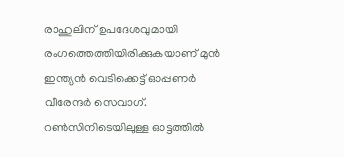രാഹുലിന് ഉപദേശവുമായി രംഗത്തെത്തിയിരിക്കുകയാണ് മുന്‍ ഇന്ത്യന്‍ വെടിക്കെട്ട് ഓപ്പണര്‍ വീരേന്ദര്‍ സെവാഗ്. റണ്‍സിനിടെയിലുള്ള ഓട്ടത്തില്‍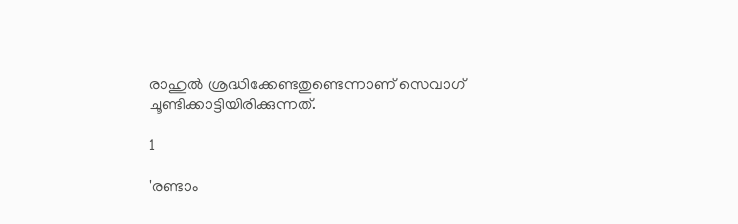രാഹുല്‍ ശ്രദ്ധിക്കേണ്ടതുണ്ടെന്നാണ് സെവാഗ് ചൂണ്ടിക്കാട്ടിയിരിക്കുന്നത്.

1

'രണ്ടാം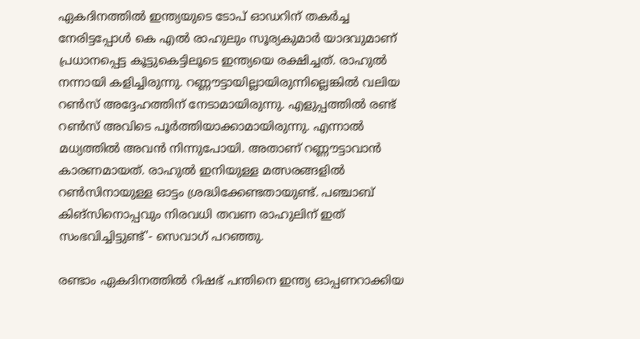ഏകദിനത്തില്‍ ഇന്ത്യയുടെ ടോപ് ഓഡറിന് തകര്‍ച്ച നേരിട്ടപ്പോള്‍ കെ എല്‍ രാഹുലും സൂര്യകുമാര്‍ യാദവുമാണ് പ്രധാനപ്പെട്ട കൂട്ടുകെട്ടിലൂടെ ഇന്ത്യയെ രക്ഷിച്ചത്. രാഹുല്‍ നന്നായി കളിച്ചിരുന്നു. റണ്ണൗട്ടായില്ലായിരുന്നില്ലെങ്കില്‍ വലിയ റണ്‍സ് അദ്ദേഹത്തിന് നേടാമായിരുന്നു. എളുപ്പത്തില്‍ രണ്ട് റണ്‍സ് അവിടെ പൂര്‍ത്തിയാക്കാമായിരുന്നു. എന്നാല്‍ മധ്യത്തില്‍ അവന്‍ നിന്നുപോയി. അതാണ് റണ്ണൗട്ടാവാന്‍ കാരണമായത്. രാഹുല്‍ ഇനിയുള്ള മത്സരങ്ങളില്‍ റണ്‍സിനായുള്ള ഓട്ടം ശ്രദ്ധിക്കേണ്ടതായുണ്ട്. പഞ്ചാബ് കിങ്‌സിനൊപ്പവും നിരവധി തവണ രാഹുലിന് ഇത് സംഭവിച്ചിട്ടുണ്ട്'- സെവാഗ് പറഞ്ഞു.

രണ്ടാം ഏകദിനത്തില്‍ റിഷഭ് പന്തിനെ ഇന്ത്യ ഓപ്പണറാക്കിയ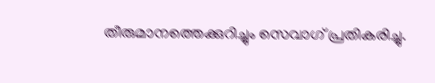തീരുമാനത്തെക്കുറിച്ചും സെവാഗ് പ്രതികരിച്ചു.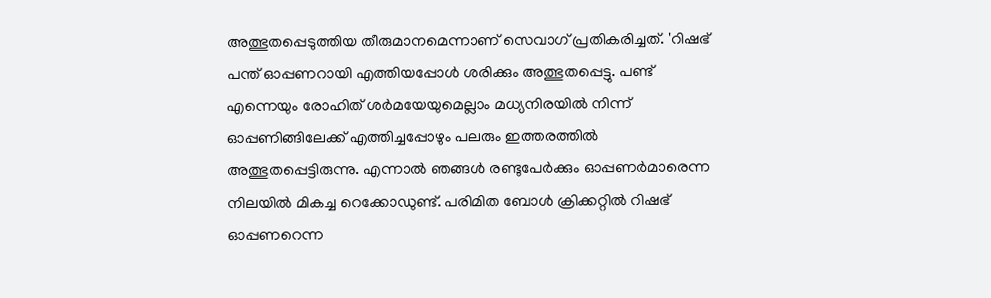അത്ഭുതപ്പെടുത്തിയ തീരുമാനമെന്നാണ് സെവാഗ് പ്രതികരിച്ചത്. 'റിഷഭ് പന്ത് ഓപ്പണറായി എത്തിയപ്പോള്‍ ശരിക്കും അത്ഭുതപ്പെട്ടു. പണ്ട് എന്നെയും രോഹിത് ശര്‍മയേയുമെല്ലാം മധ്യനിരയില്‍ നിന്ന് ഓപ്പണിങ്ങിലേക്ക് എത്തിച്ചപ്പോഴും പലരും ഇത്തരത്തില്‍ അത്ഭുതപ്പെട്ടിരുന്നു. എന്നാല്‍ ഞങ്ങള്‍ രണ്ടുപേര്‍ക്കും ഓപ്പണര്‍മാരെന്ന നിലയില്‍ മികച്ച റെക്കോഡുണ്ട്. പരിമിത ബോള്‍ ക്രിക്കറ്റില്‍ റിഷഭ് ഓപ്പണറെന്ന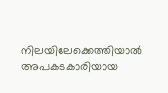നിലയിലേക്കെത്തിയാല്‍ അപകടകാരിയായ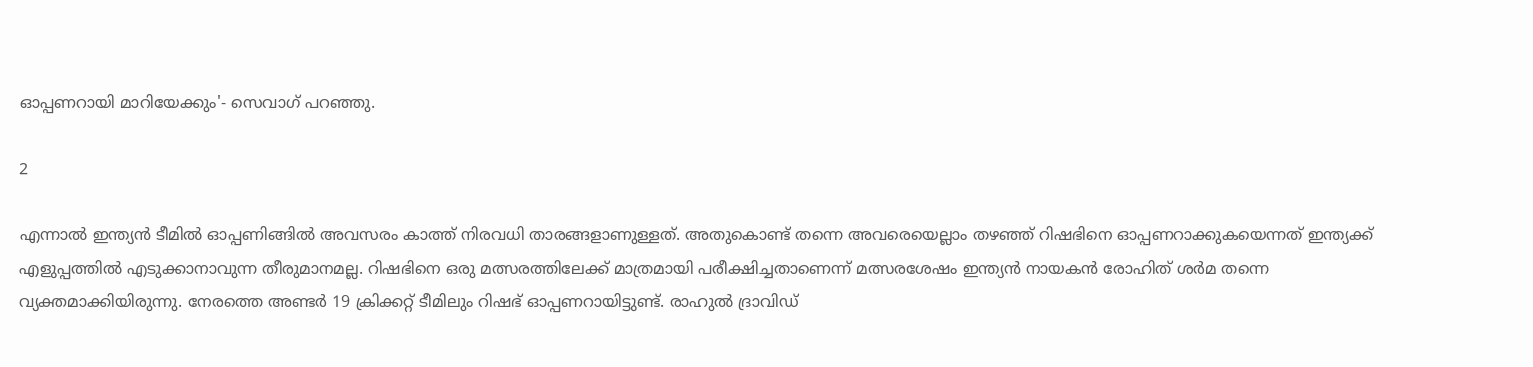ഓപ്പണറായി മാറിയേക്കും'- സെവാഗ് പറഞ്ഞു.

2

എന്നാല്‍ ഇന്ത്യന്‍ ടീമില്‍ ഓപ്പണിങ്ങില്‍ അവസരം കാത്ത് നിരവധി താരങ്ങളാണുള്ളത്. അതുകൊണ്ട് തന്നെ അവരെയെല്ലാം തഴഞ്ഞ് റിഷഭിനെ ഓപ്പണറാക്കുകയെന്നത് ഇന്ത്യക്ക് എളുപ്പത്തില്‍ എടുക്കാനാവുന്ന തീരുമാനമല്ല. റിഷഭിനെ ഒരു മത്സരത്തിലേക്ക് മാത്രമായി പരീക്ഷിച്ചതാണെന്ന് മത്സരശേഷം ഇന്ത്യന്‍ നായകന്‍ രോഹിത് ശര്‍മ തന്നെ വ്യക്തമാക്കിയിരുന്നു. നേരത്തെ അണ്ടര്‍ 19 ക്രിക്കറ്റ് ടീമിലും റിഷഭ് ഓപ്പണറായിട്ടുണ്ട്. രാഹുല്‍ ദ്രാവിഡ്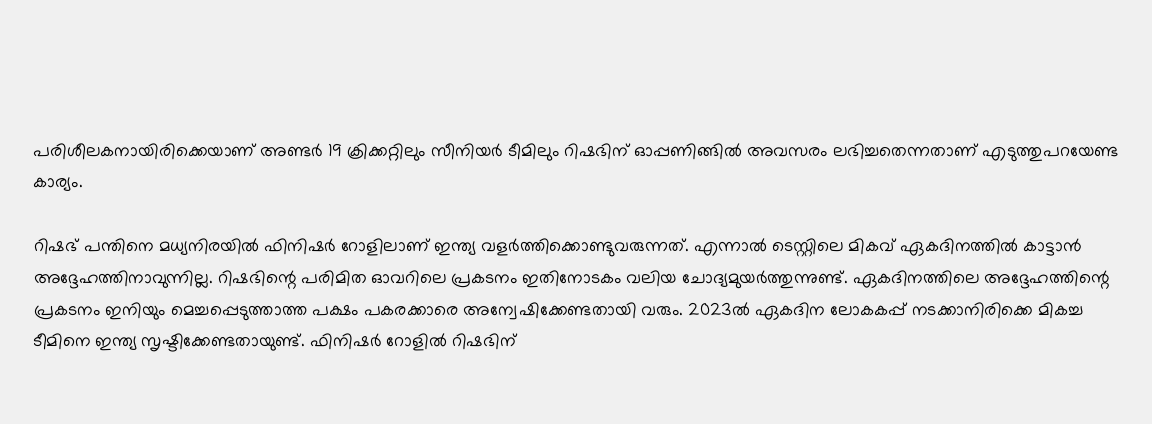പരിശീലകനായിരിക്കെയാണ് അണ്ടര്‍ 19 ക്രിക്കറ്റിലും സീനിയര്‍ ടീമിലും റിഷഭിന് ഓപ്പണിങ്ങില്‍ അവസരം ലഭിച്ചതെന്നതാണ് എടുത്തുപറയേണ്ട കാര്യം.

റിഷഭ് പന്തിനെ മധ്യനിരയില്‍ ഫിനിഷര്‍ റോളിലാണ് ഇന്ത്യ വളര്‍ത്തിക്കൊണ്ടുവരുന്നത്. എന്നാല്‍ ടെസ്റ്റിലെ മികവ് ഏകദിനത്തില്‍ കാട്ടാന്‍ അദ്ദേഹത്തിനാവുന്നില്ല. റിഷഭിന്റെ പരിമിത ഓവറിലെ പ്രകടനം ഇതിനോടകം വലിയ ചോദ്യമുയര്‍ത്തുന്നുണ്ട്. ഏകദിനത്തിലെ അദ്ദേഹത്തിന്റെ പ്രകടനം ഇനിയും മെച്ചപ്പെടുത്താത്ത പക്ഷം പകരക്കാരെ അന്വേഷിക്കേണ്ടതായി വരും. 2023ല്‍ ഏകദിന ലോകകപ്പ് നടക്കാനിരിക്കെ മികച്ച ടീമിനെ ഇന്ത്യ സൃഷ്ടിക്കേണ്ടതായുണ്ട്. ഫിനിഷര്‍ റോളില്‍ റിഷഭിന്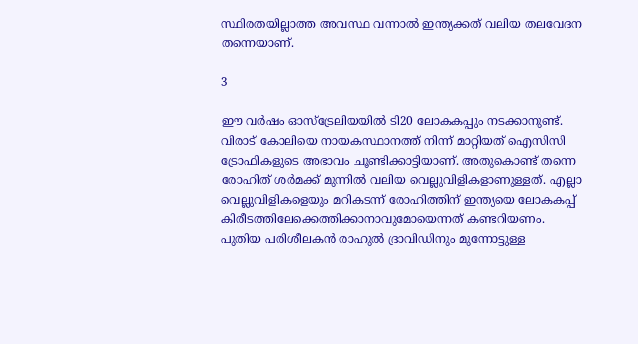സ്ഥിരതയില്ലാത്ത അവസ്ഥ വന്നാല്‍ ഇന്ത്യക്കത് വലിയ തലവേദന തന്നെയാണ്.

3

ഈ വര്‍ഷം ഓസ്‌ട്രേലിയയില്‍ ടി20 ലോകകപ്പും നടക്കാനുണ്ട്. വിരാട് കോലിയെ നായകസ്ഥാനത്ത് നിന്ന് മാറ്റിയത് ഐസിസി ട്രോഫികളുടെ അഭാവം ചൂണ്ടിക്കാട്ടിയാണ്. അതുകൊണ്ട് തന്നെ രോഹിത് ശര്‍മക്ക് മുന്നില്‍ വലിയ വെല്ലുവിളികളാണുള്ളത്. എല്ലാ വെല്ലുവിളികളെയും മറികടന്ന് രോഹിത്തിന് ഇന്ത്യയെ ലോകകപ്പ് കിരീടത്തിലേക്കെത്തിക്കാനാവുമോയെന്നത് കണ്ടറിയണം. പുതിയ പരിശീലകന്‍ രാഹുല്‍ ദ്രാവിഡിനും മുന്നോട്ടുള്ള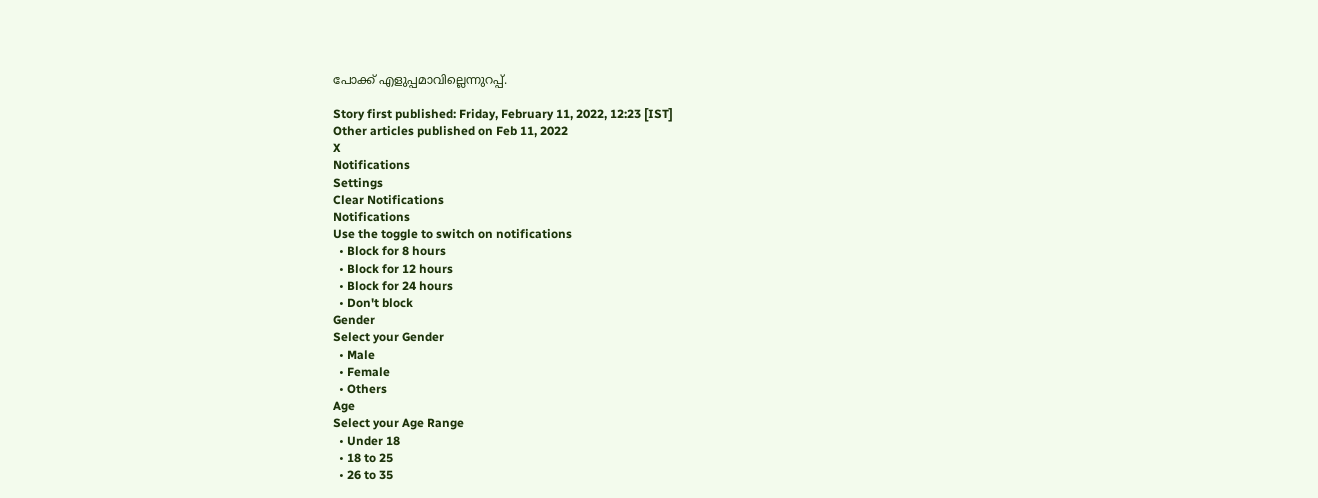പോക്ക് എളുപ്പമാവില്ലെന്നുറപ്പ്.

Story first published: Friday, February 11, 2022, 12:23 [IST]
Other articles published on Feb 11, 2022
X
Notifications
Settings
Clear Notifications
Notifications
Use the toggle to switch on notifications
  • Block for 8 hours
  • Block for 12 hours
  • Block for 24 hours
  • Don't block
Gender
Select your Gender
  • Male
  • Female
  • Others
Age
Select your Age Range
  • Under 18
  • 18 to 25
  • 26 to 35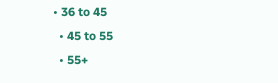• 36 to 45
  • 45 to 55
  • 55+